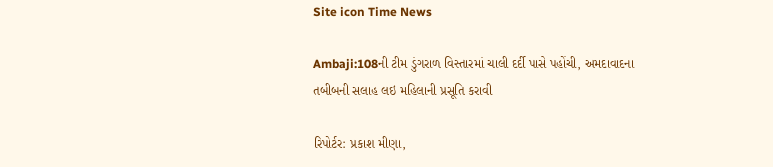Site icon Time News

Ambaji:108ની ટીમ ડુંગરાળ વિસ્તારમાં ચાલી દર્દી પાસે પહોંચી, અમદાવાદના તબીબની સલાહ લઇ મહિલાની પ્રસૂતિ કરાવી

રિપોર્ટર: પ્રકાશ મીણા,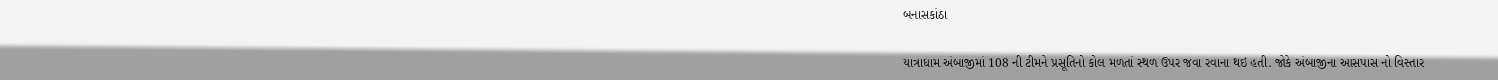બનાસકાંઠા

યાત્રાધામ અંબાજીમાં 108 ની ટીમને પ્રસૂતિનો કોલ મળતાં સ્થળ ઉપર જવા રવાના થઇ હતી. જોકે અંબાજીના આસપાસ નો વિસ્તાર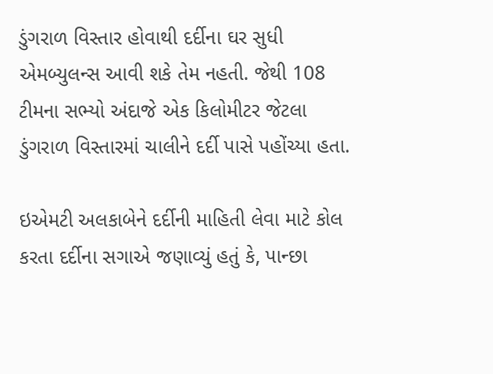ડુંગરાળ વિસ્તાર હોવાથી દર્દીના ઘર સુધી એમબ્યુલન્સ આવી શકે તેમ નહતી. જેથી 108 ટીમના સભ્યો અંદાજે એક કિલોમીટર જેટલા ડુંગરાળ વિસ્તારમાં ચાલીને દર્દી પાસે પહોંચ્યા હતા.

ઇએમટી અલકાબેને દર્દીની માહિતી લેવા માટે કોલ કરતા દર્દીના સગાએ જણાવ્યું હતું કે, પાન્છા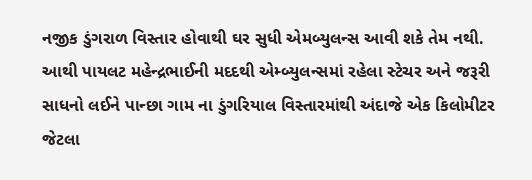નજીક ડુંગરાળ વિસ્તાર હોવાથી ઘર સુધી એમબ્યુલન્સ આવી શકે તેમ નથી. આથી પાયલટ મહેન્દ્રભાઈની મદદથી એમ્બ્યુલન્સમાં રહેલા સ્ટેચર અને જરૂરી સાધનો લઈને પાન્છા ગામ ના ડુંગરિયાલ વિસ્તારમાંથી અંદાજે એક કિલોમીટર જેટલા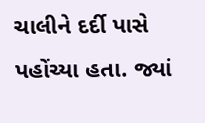ચાલીને દર્દી પાસે પહોંચ્યા હતા. જ્યાં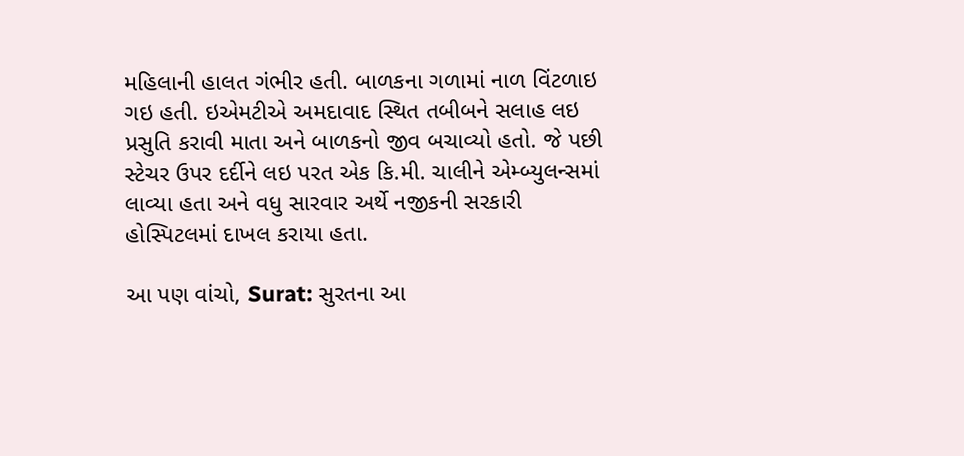મહિલાની હાલત ગંભીર હતી. બાળકના ગળામાં નાળ વિંટળાઇ ગઇ હતી. ઇએમટીએ અમદાવાદ સ્થિત તબીબને સલાહ લઇ પ્રસુતિ કરાવી માતા અને બાળકનો જીવ બચાવ્યો હતો. જે પછી સ્ટેચર ઉપર દર્દીને લઇ પરત એક કિ.મી. ચાલીને એમ્બ્યુલન્સમાં લાવ્યા હતા અને વધુ સારવાર અર્થે નજીકની સરકારી હોસ્પિટલમાં દાખલ કરાયા હતા.

આ પણ વાંચો, Surat: સુરતના આ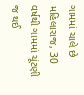ગામમાં ચાલે છે મહિલારાજ, 30 વર્ષથી ગામમાં ચૂંટણી જ થઈ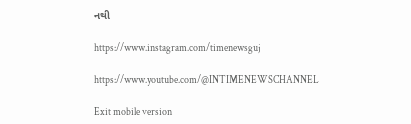નથી

https://www.instagram.com/timenewsguj

https://www.youtube.com/@INTIMENEWSCHANNEL

Exit mobile version